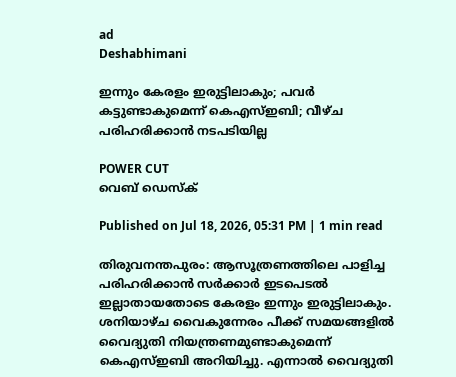ad
Deshabhimani

ഇന്നും കേരളം ഇരുട്ടിലാകും; പവർ കട്ടുണ്ടാകുമെന്ന് കെഎസ്ഇബി; വീഴ്ച പരിഹരിക്കാൻ നടപടിയില്ല

POWER CUT
വെബ് ഡെസ്ക്

Published on Jul 18, 2026, 05:31 PM | 1 min read

തിരുവനന്തപുരം: ആസൂത്രണത്തിലെ പാളിച്ച പരിഹരിക്കാൻ സർക്കാര്‍ ഇടപെടൽ ഇല്ലാതായതോടെ കേരളം ഇന്നും ഇരുട്ടിലാകും. ശനിയാഴ്ച വൈകുന്നേരം പീക്ക് സമയങ്ങളിൽ വൈദ്യുതി നിയന്ത്രണമുണ്ടാകുമെന്ന് കെഎസ്ഇബി അറിയിച്ചു. എന്നാൽ വൈദ്യുതി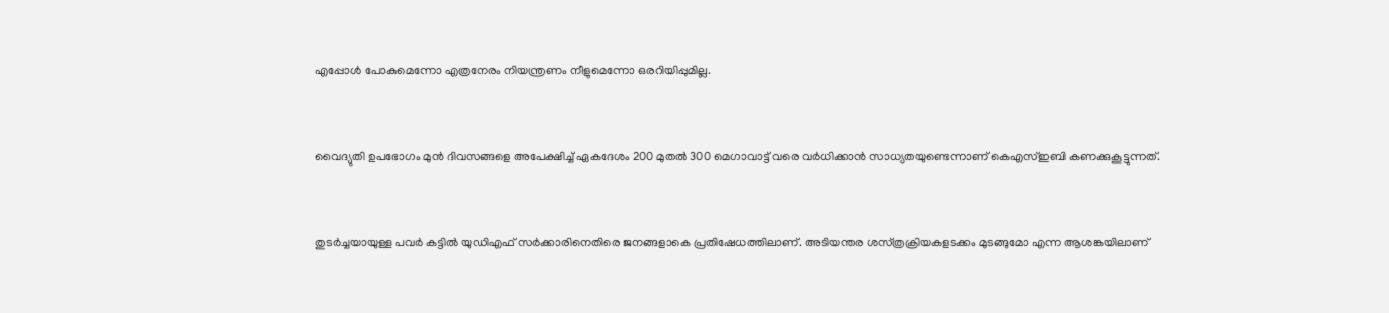എപ്പോൾ പോകുമെന്നോ എത്രനേരം നിയന്ത്രണം നീളുമെന്നോ ഒരറിയിപ്പുമില്ല.


വൈദ്യുതി ഉപഭോഗം മുൻ ദിവസങ്ങളെ അപേക്ഷിച്ച് ഏകദേശം 200 മുതൽ 300 മെഗാവാട്ട് വരെ വർധിക്കാൻ സാധ്യതയുണ്ടെന്നാണ് കെഎസ്ഇബി കണക്കുകൂട്ടുന്നത്.


തുടർ‌ച്ചയായുള്ള പവർ കട്ടിൽ യുഡിഎഫ് സർക്കാരിനെതിരെ ജനങ്ങളാകെ പ്രതിഷേധത്തിലാണ്. അടിയന്തര ശസ്‌ത്രക്രിയകളടക്കം മുടങ്ങുമോ എന്ന ആശങ്കയിലാണ്‌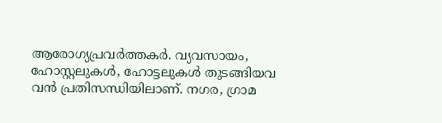ആരോഗ്യപ്രവർത്തകർ. വ്യവസായം, ഹോസ്റ്റലുകൾ, ഹോട്ടലുകൾ തുടങ്ങിയവ വൻ പ്രതിസന്ധിയിലാണ്. നഗര, ഗ്രാമ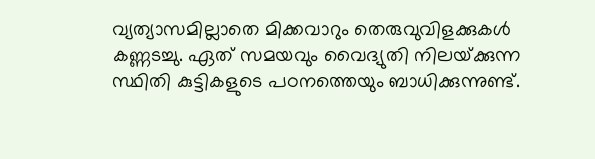വ്യത്യാസമില്ലാതെ മിക്കവാറും തെരുവുവിളക്കുകൾ കണ്ണടച്ചു. ഏത് സമയവും വൈദ്യുതി നിലയ്‌ക്കുന്ന സ്ഥിതി കുട്ടികളുടെ പഠനത്തെയും ബാധിക്കുന്നുണ്ട്.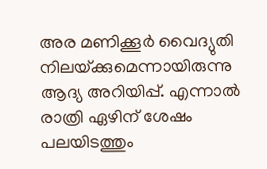അര മണിക്കൂർ വൈദ്യുതി നിലയ്‌ക്കുമെന്നായിരുന്നു ആദ്യ അറിയിപ്പ്. എന്നാല്‍ രാത്രി ഏഴിന് ശേഷം പലയിടത്തും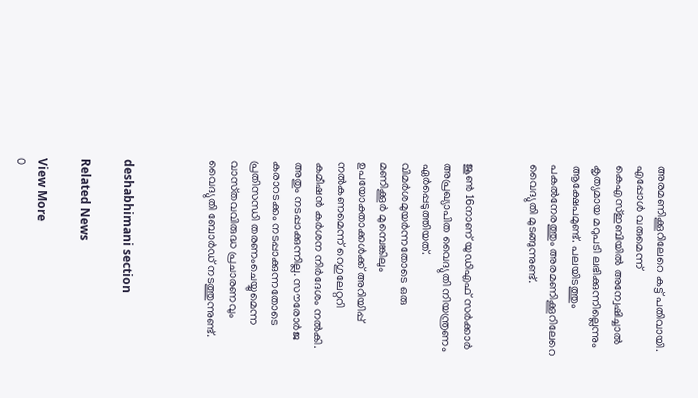അരമണിക്കൂറിലേറെ കട്ട്‌ പതിവായി. എപ്പോള്‍ വരുമെന്ന് കെഎസ്‌ഇബിയില്‍ അന്വേഷിച്ചാല്‍ കൃത്യമായ മറുപടി ലഭിക്കുന്നില്ലെന്നും ആക്ഷേപമുണ്ട്. പലയിടത്തും പകൽനേരത്തും അരമണിക്കൂറിലേറെ വൈദ്യുതി മുടങ്ങുന്നുണ്ട്‌.


ജൂൺ 16നാണ്‌ യുഡിഎഫ്‌ സർക്കാർ അപ്രഖ്യാപിത വൈദ്യുതി നിയന്ത്രണം ഏർപ്പെടുത്തിയത്‌. വിമർശമുയർന്നതോടെ ഒരു മണിക്കൂർ മുമ്പെങ്കിലും ഉപയോക്താക്കൾക്ക്‌ അറിയിപ്പ്‌ നൽകണമെന്ന്‌ റെഗുലേറ്ററി കമീഷൻ കർശന നിർദേശം നൽകി. അതും നടപ്പാക്കുന്നില്ല. സ‍ൗരോർജ കരാറടക്കം നടപ്പാക്കുന്നതോടെ പ്രതിസന്ധി തരണംചെയ്യുമെന്ന വാസ്‌തവവിരുദ്ധ പ്രചാരണവും വൈദ്യുതി ബോര്‍ഡ്‌ നടത്തുന്നുണ്ട്.



deshabhimani section

Related News

View More
0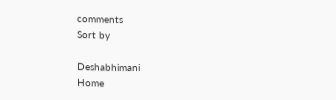comments
Sort by

Deshabhimani
Home